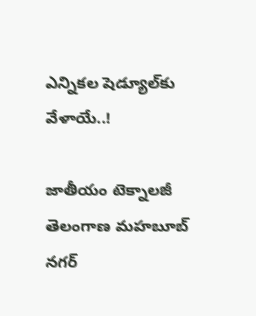ఎన్నికల షెడ్యూల్‌కు వేళాయే..!

జాతీయం టెక్నాలజీ తెలంగాణ మహబూబ్ నగర్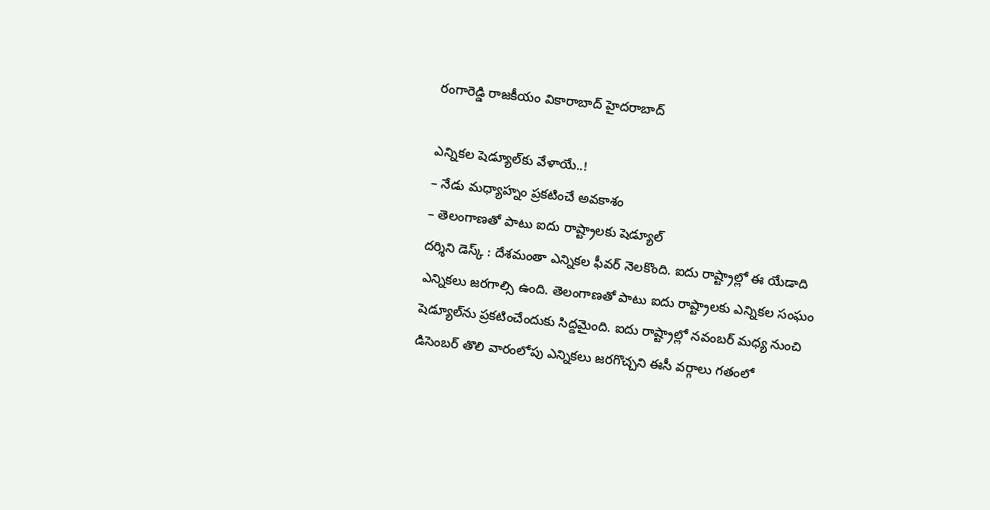రంగారెడ్డి రాజకీయం వికారాబాద్ హైదరాబాద్

ఎన్నికల షెడ్యూల్‌కు వేళాయే..!
– నేడు మధ్యాహ్నం ప్రకటించే అవకాశం
– తెలంగాణతో పాటు ఐదు రాష్ట్రాలకు షెడ్యూల్‌
దర్శిని డెస్క్‌ : దేశమంతా ఎన్నికల ఫీవర్ నెలకొంది. ఐదు రాష్ట్రాల్లో ఈ యేడాది ఎన్నికలు జరగాల్సి ఉంది. తెలంగాణతో పాటు ఐదు రాష్ట్రాలకు ఎన్నికల సంఘం షెడ్యూల్‌ను ప్రకటించేందుకు సిద్దమైంది. ఐదు రాష్ట్రాల్లో నవంబర్‌ మధ్య నుంచి డిసెంబర్‌ తొలి వారంలోపు ఎన్నికలు జరగొచ్చని ఈసీ వర్గాలు గతంలో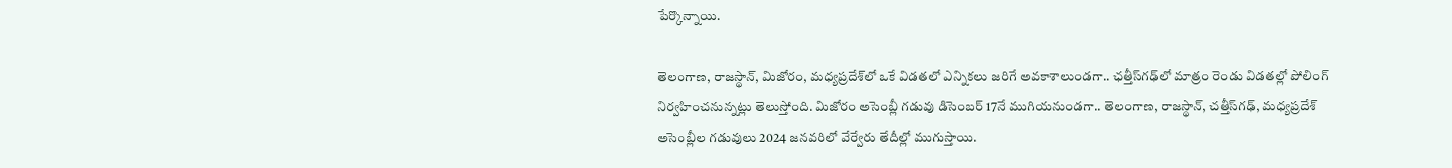పేర్కొన్నాయి.

తెలంగాణ, రాజస్థాన్‌, మిజోరం, మధ్యప్రదేశ్‌లో ఒకే విడతలో ఎన్నికలు జరిగే అవకాశాలుండగా.. ఛత్తీస్‌గఢ్‌లో మాత్రం రెండు విడతల్లో పోలింగ్‌ నిర్వహించనున్నట్లు తెలుస్తోంది. మిజోరం అసెంబ్లీ గడువు డిసెంబర్‌ 17నే ముగియనుండగా.. తెలంగాణ, రాజస్థాన్‌, చత్తీస్‌గఢ్‌, మధ్యప్రదేశ్‌ అసెంబ్లీల గడువులు 2024 జనవరిలో వేర్వేరు తేదీల్లో ముగుస్తాయి.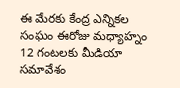ఈ మేరకు కేంద్ర ఎన్నికల సంఘం ఈరోజు మధ్యాహ్నం 12 గంటలకు మీడియా సమావేశం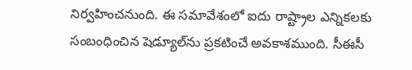నిర్వహించనుంది. ఈ సమావేశంలో ఐదు రాష్ట్రాల ఎన్నికలకు సంబంధించిన షెడ్యూల్‌ను ప్రకటించే అవకాశముంది. సీఈసీ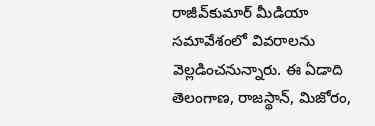రాజీవ్‌కుమార్‌ మీడియా సమావేశంలో వివరాలను వెల్లడించనున్నారు. ఈ ఏడాది తెలంగాణ, రాజస్థాన్‌, మిజోరం,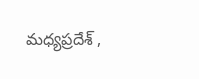మధ్యప్రదేశ్‌ ,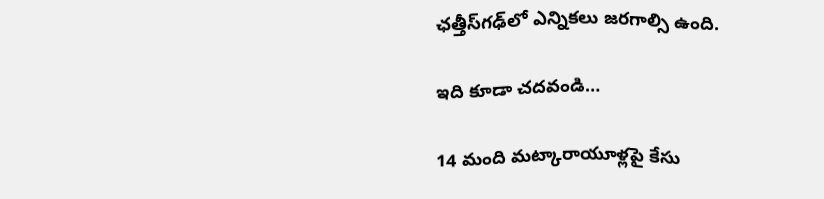ఛత్తీస్‌గఢ్‌లో ఎన్నికలు జరగాల్సి ఉంది.

ఇది కూడా చదవండి…

14 మంది మట్కారాయూళ్లపై కేసు